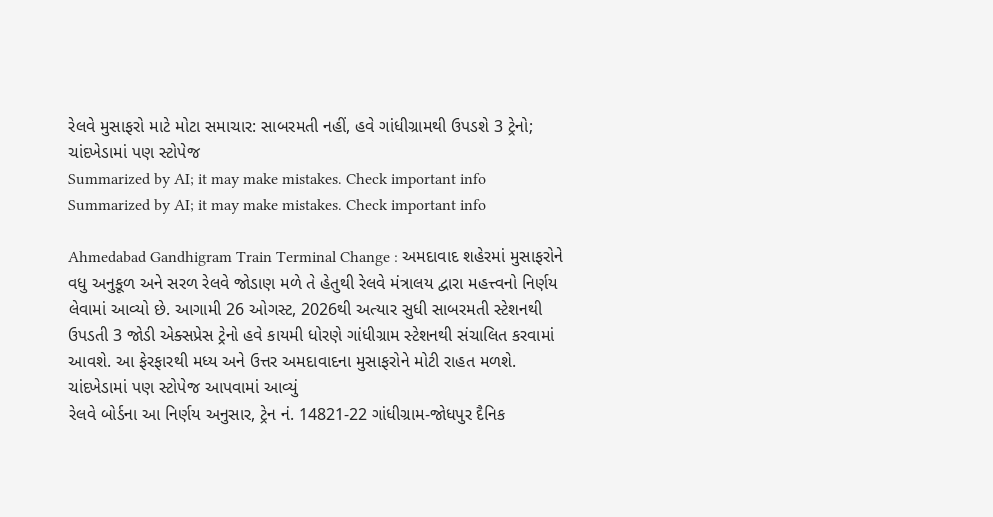રેલવે મુસાફરો માટે મોટા સમાચાર: સાબરમતી નહીં, હવે ગાંધીગ્રામથી ઉપડશે 3 ટ્રેનો; ચાંદખેડામાં પણ સ્ટોપેજ
Summarized by AI; it may make mistakes. Check important info
Summarized by AI; it may make mistakes. Check important info

Ahmedabad Gandhigram Train Terminal Change : અમદાવાદ શહેરમાં મુસાફરોને વધુ અનુકૂળ અને સરળ રેલવે જોડાણ મળે તે હેતુથી રેલવે મંત્રાલય દ્વારા મહત્ત્વનો નિર્ણય લેવામાં આવ્યો છે. આગામી 26 ઓગસ્ટ, 2026થી અત્યાર સુધી સાબરમતી સ્ટેશનથી ઉપડતી 3 જોડી એક્સપ્રેસ ટ્રેનો હવે કાયમી ધોરણે ગાંધીગ્રામ સ્ટેશનથી સંચાલિત કરવામાં આવશે. આ ફેરફારથી મધ્ય અને ઉત્તર અમદાવાદના મુસાફરોને મોટી રાહત મળશે.
ચાંદખેડામાં પણ સ્ટોપેજ આપવામાં આવ્યું
રેલવે બોર્ડના આ નિર્ણય અનુસાર, ટ્રેન નં. 14821-22 ગાંધીગ્રામ-જોધપુર દૈનિક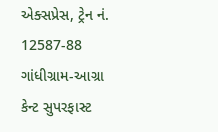એક્સપ્રેસ, ટ્રેન નં. 12587-88 ગાંધીગ્રામ-આગ્રા કેન્ટ સુપરફાસ્ટ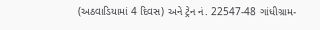(અઠવાડિયામાં 4 દિવસ) અને ટ્રેન નં. 22547-48 ગાંધીગ્રામ-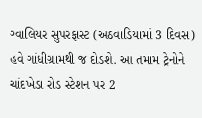ગ્વાલિયર સુપરફાસ્ટ (અઠવાડિયામાં 3 દિવસ) હવે ગાંધીગ્રામથી જ દોડશે. આ તમામ ટ્રેનોને ચાંદખેડા રોડ સ્ટેશન પર 2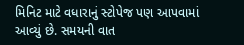મિનિટ માટે વધારાનું સ્ટોપેજ પણ આપવામાં આવ્યું છે. સમયની વાત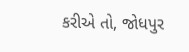કરીએ તો, જોધપુર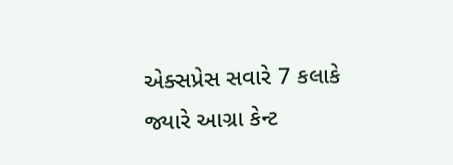એક્સપ્રેસ સવારે 7 કલાકે જ્યારે આગ્રા કેન્ટ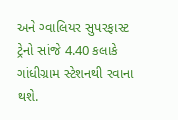અને ગ્વાલિયર સુપરફાસ્ટ ટ્રેનો સાંજે 4.40 કલાકે ગાંધીગ્રામ સ્ટેશનથી રવાના થશે.